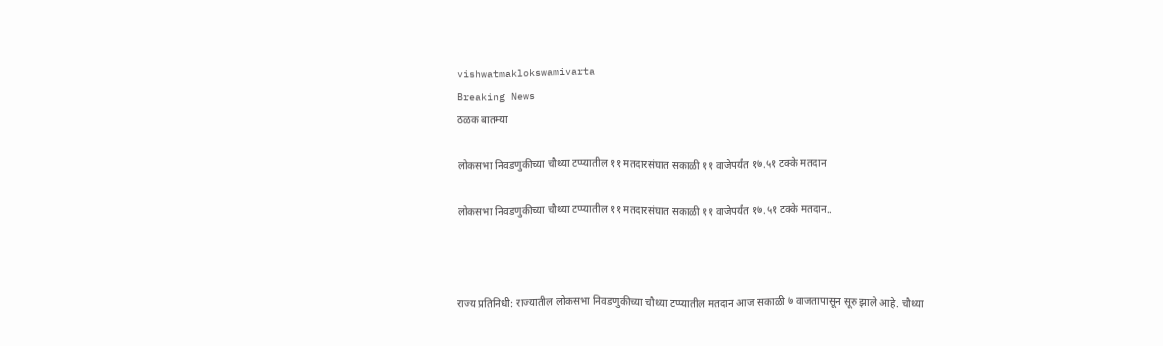vishwatmaklokswamivarta
Breaking News
ठळक बातम्या

लोकसभा निवडणुकीच्या चौथ्या टप्प्यातील ११ मतदारसंघात सकाळी ११ वाजेपर्यंत १७.५१ टक्के मतदान

लोकसभा निवडणुकीच्या चौथ्या टप्प्यातील ११ मतदारसंघात सकाळी ११ वाजेपर्यंत १७.५१ टक्के मतदान..



राज्य प्रतिनिधी: राज्यातील लोकसभा निवडणुकीच्या चौथ्या टप्प्यातील मतदान आज सकाळी ७ वाजतापासून सूरु झाले आहे. चौथ्या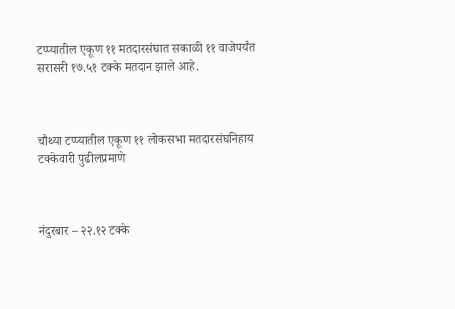टप्प्यातील एकूण ११ मतदारसंघात सकाळी ११ वाजेपर्यंत सरासरी १७.५१ टक्के मतदान झाले आहे.



चौथ्या टप्प्यातील एकूण ११ लोकसभा मतदारसंघनिहाय टक्केवारी पुढीलप्रमाणे



नंदुरबार – २२.१२ टक्के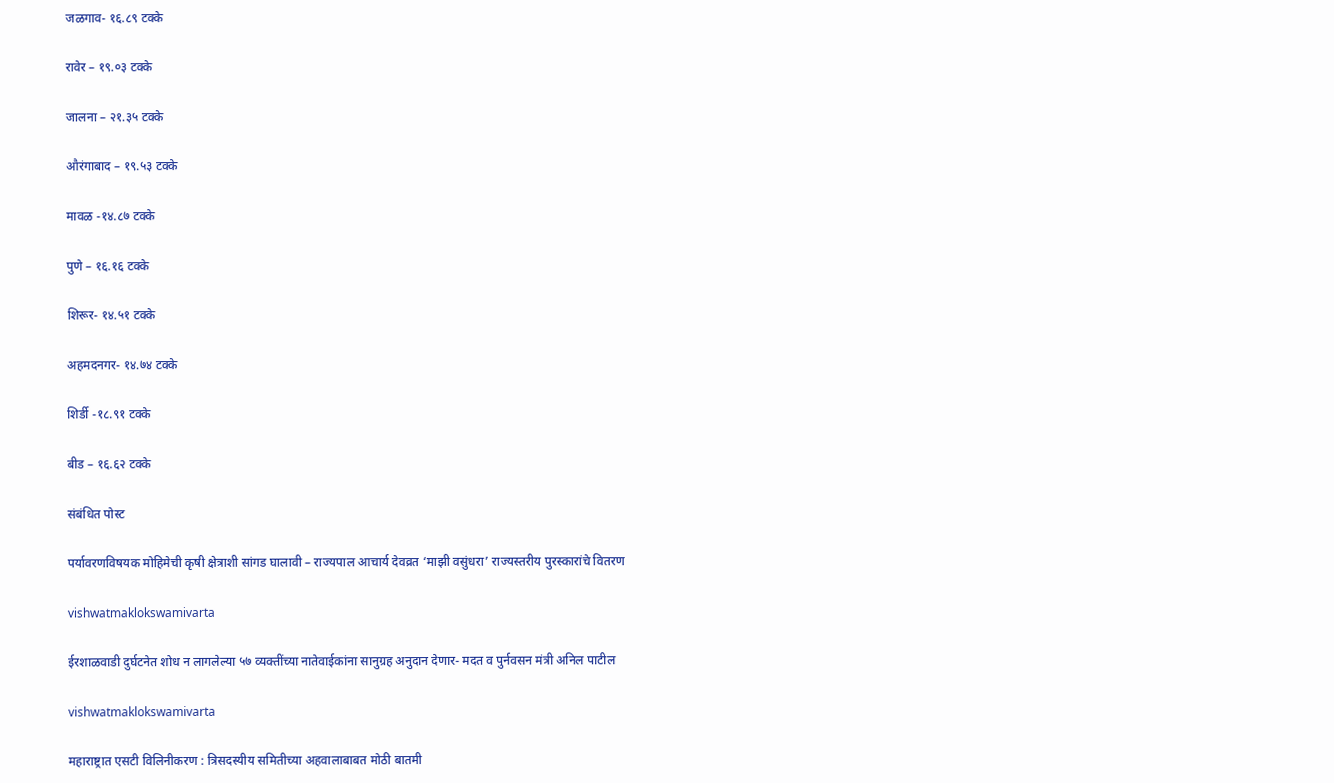जळगाव- १६.८९ टक्के

रावेर – १९.०३ टक्के

जालना – २१.३५ टक्के

औरंगाबाद – १९.५३ टक्के

मावळ -१४.८७ टक्के

पुणे – १६.१६ टक्के

शिरूर- १४.५१ टक्के

अहमदनगर- १४.७४ टक्के

शिर्डी -१८.९१ टक्के

बीड – १६.६२ टक्के

संबंधित पोस्ट

पर्यावरणविषयक मोहिमेची कृषी क्षेत्राशी सांगड घालावी – राज्यपाल आचार्य देवव्रत ‘माझी वसुंधरा’ राज्यस्तरीय पुरस्कारांचे वितरण

vishwatmaklokswamivarta

ईरशाळवाडी दुर्घटनेत शोध न लागलेल्या ५७ व्यक्तींच्या नातेवाईकांना सानुग्रह अनुदान देणार- मदत व पुर्नवसन मंत्री अनिल पाटील

vishwatmaklokswamivarta

महाराष्ट्रात एसटी विलिनीकरण : त्रिसदस्यीय समितीच्या अहवालाबाबत मोठी बातमी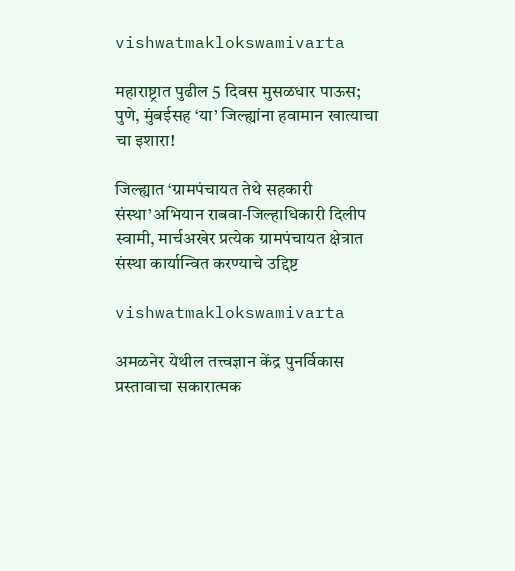vishwatmaklokswamivarta

महाराष्ट्रात पुढील 5 दिवस मुसळधार पाऊस; पुणे, मुंबईसह ‘या’ जिल्ह्यांना हवामान खात्याचा चा इशारा!

जिल्ह्यात ‘ग्रामपंचायत तेथे सहकारी संस्था’अभियान राबवा-जिल्हाधिकारी दिलीप स्वामी, मार्चअखेर प्रत्येक ग्रामपंचायत क्षेत्रात संस्था कार्यान्वित करण्याचे उद्दिष्ट

vishwatmaklokswamivarta

अमळनेर येथील तत्त्वज्ञान केंद्र पुनर्विकास प्रस्तावाचा सकारात्मक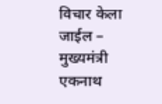विचार केला जाईल – मुख्यमंत्री एकनाथ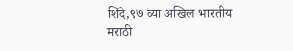शिंदे,९७ व्या अखिल भारतीय मराठी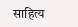साहित्य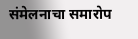संमेलनाचा समारोप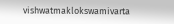vishwatmaklokswamivarta